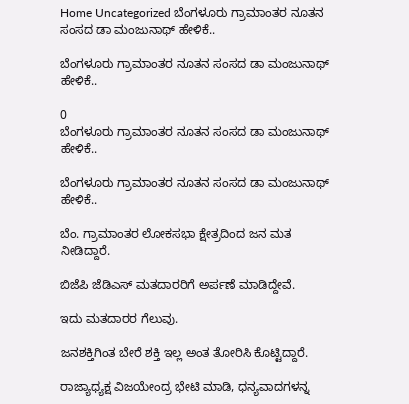Home Uncategorized ಬೆಂಗಳೂರು ಗ್ರಾಮಾಂತರ ನೂತನ ಸಂಸದ ಡಾ ಮಂಜುನಾಥ್ ಹೇಳಿಕೆ..

ಬೆಂಗಳೂರು ಗ್ರಾಮಾಂತರ ನೂತನ ಸಂಸದ ಡಾ ಮಂಜುನಾಥ್ ಹೇಳಿಕೆ..

0
ಬೆಂಗಳೂರು ಗ್ರಾಮಾಂತರ ನೂತನ ಸಂಸದ ಡಾ ಮಂಜುನಾಥ್ ಹೇಳಿಕೆ..

ಬೆಂಗಳೂರು ಗ್ರಾಮಾಂತರ ನೂತನ ಸಂಸದ ಡಾ ಮಂಜುನಾಥ್ ಹೇಳಿಕೆ..

ಬೆಂ. ಗ್ರಾಮಾಂತರ ಲೋಕಸಭಾ ಕ್ಷೇತ್ರದಿಂದ ಜನ ಮತ ನೀಡಿದ್ದಾರೆ.

ಬಿಜೆಪಿ ಜೆಡಿಎಸ್‌ ಮತದಾರರಿಗೆ ಅರ್ಪಣೆ ಮಾಡಿದ್ದೇವೆ.

ಇದು ಮತದಾರರ ಗೆಲುವು.

ಜನಶಕ್ತಿಗಿಂತ‌ ಬೇರೆ ಶಕ್ತಿ ಇಲ್ಲ ಅಂತ ತೋರಿಸಿ ಕೊಟ್ಟಿದ್ದಾರೆ.

ರಾಜ್ಯಾಧ್ಯಕ್ಷ ವಿಜಯೇಂದ್ರ ಭೇಟಿ ಮಾಡಿ, ಧನ್ಯವಾದಗಳನ್ನ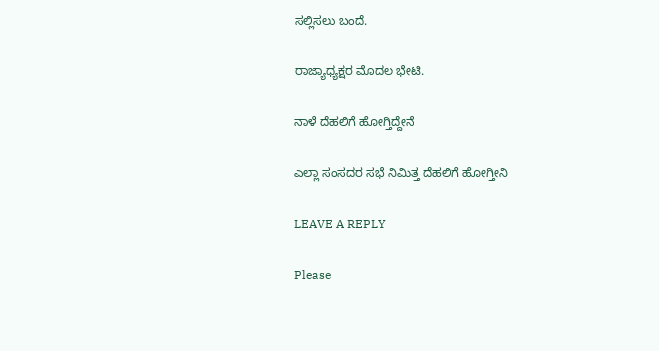ಸಲ್ಲಿಸಲು ಬಂದೆ.

ರಾಜ್ಯಾಧ್ಯಕ್ಷರ ಮೊದಲ ಭೇಟಿ.

ನಾಳೆ ದೆಹಲಿಗೆ ಹೋಗ್ತಿದ್ದೇನೆ

ಎಲ್ಲಾ ಸಂಸದರ‌ ಸಭೆ ನಿಮಿತ್ತ ದೆಹಲಿಗೆ ಹೋಗ್ತೀನಿ

LEAVE A REPLY

Please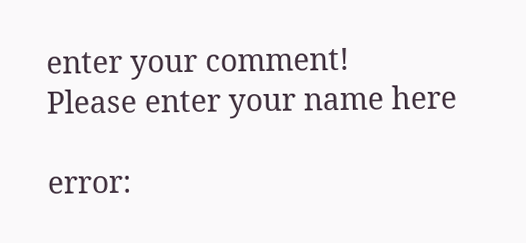enter your comment!
Please enter your name here

error: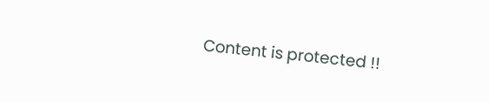Content is protected !!